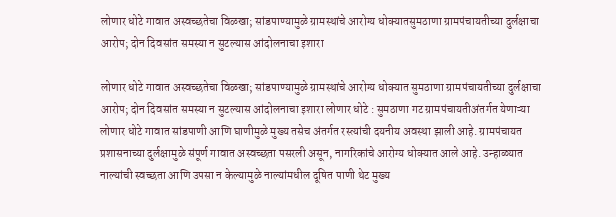लोणार धोटे गावात अस्वच्छतेचा विळखा; सांडपाण्यामुळे ग्रामस्थांचे आरोग्य धोक्यातसुमठाणा ग्रामपंचायतीच्या दुर्लक्षाचा आरोप; दोन दिवसांत समस्या न सुटल्यास आंदोलनाचा इशारा

लोणार धोटे गावात अस्वच्छतेचा विळखा; सांडपाण्यामुळे ग्रामस्थांचे आरोग्य धोक्यात सुमठाणा ग्रामपंचायतीच्या दुर्लक्षाचा आरोप; दोन दिवसांत समस्या न सुटल्यास आंदोलनाचा इशारा लोणार धोटे : सुमठाणा गट ग्रामपंचायतीअंतर्गत येणाऱ्या लोणार धोटे गावात सांडपाणी आणि घाणीमुळे मुख्य तसेच अंतर्गत रस्त्यांची दयनीय अवस्था झाली आहे. ग्रामपंचायत प्रशासनाच्या दुर्लक्षामुळे संपूर्ण गावात अस्वच्छता पसरली असून, नागरिकांचे आरोग्य धोक्यात आले आहे. उन्हाळ्यात नाल्यांची स्वच्छता आणि उपसा न केल्यामुळे नाल्यांमधील दूषित पाणी थेट मुख्य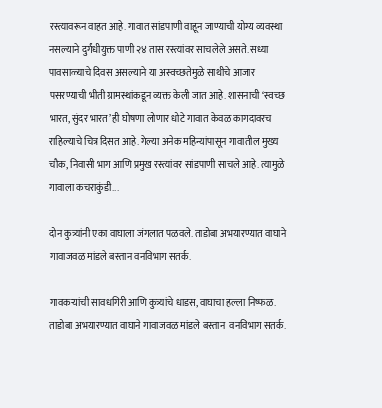रस्त्यावरून वाहत आहे. गावात सांडपाणी वाहून जाण्याची योग्य व्यवस्था नसल्याने दुर्गंधीयुक्त पाणी २४ तास रस्त्यांवर साचलेले असते. सध्या पावसाळ्याचे दिवस असल्याने या अस्वच्छतेमुळे साथीचे आजार पसरण्याची भीती ग्रामस्थांकडून व्यक्त केली जात आहे. शासनाची ‘स्वच्छ भारत, सुंदर भारत’ ही घोषणा लोणार धोटे गावात केवळ कागदावरच राहिल्याचे चित्र दिसत आहे. गेल्या अनेक महिन्यांपासून गावातील मुख्य चौक, निवासी भाग आणि प्रमुख रस्त्यांवर सांडपाणी साचले आहे. त्यामुळे गावाला कचराकुंडी...

दोन कुत्र्यांनी एका वाघाला जंगलात पळवले. ताडोबा अभयारण्यात वाघाने गावाजवळ मांडले बस्तान वनविभाग सतर्क.

गावकऱ्यांची सावधगिरी आणि कुत्र्यांचे धाडस, वाघाचा हल्ला निष्फळ.
ताडोबा अभयारण्यात वाघाने गावाजवळ मांडले बस्तान  वनविभाग सतर्क.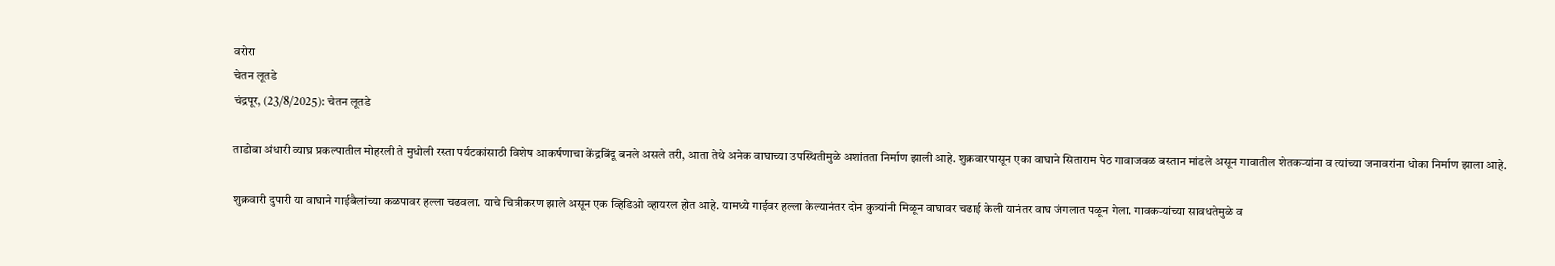वरोरा
चेतन लूतडे
चंद्रपूर, (23/8/2025): चेतन लूतडे

ताडोबा अंधारी व्याघ्र प्रकल्पातील मोहरली ते मुधोली रस्ता पर्यटकांसाठी विशेष आकर्षणाचा केंद्रबिंदू बनले असले तरी, आता तेथे अनेक वाघाच्या उपस्थितीमुळे अशांतता निर्माण झाली आहे. शुक्रवारपासून एका वाघाने सिताराम पेठ गावाजवळ बस्तान मांडले असून गावातील शेतकऱ्यांना व त्यांच्या जनावरांना धोका निर्माण झाला आहे.

शुक्रवारी दुपारी या वाघाने गाईबैलांच्या कळपावर हल्ला चढवला. याचे चित्रीकरण झाले असून एक व्हिडिओ व्हायरल होत आहे. यामध्ये गाईवर हल्ला केल्यानंतर दोन कुत्र्यांनी मिळून वाघावर चढाई केली यानंतर वाघ जंगलात पळून गेला. गावकऱ्यांच्या सावधतेमुळे व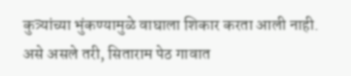कुत्र्यांच्या भुंकण्यामुळे वाघाला शिकार करता आली नाही. असे असले तरी, सिताराम पेठ गावात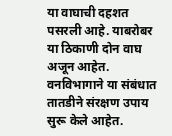या वाघाची दहशत पसरली आहे. याबरोबर या ठिकाणी दोन वाघ अजून आहेत. वनविभागाने या संबंधात तातडीने संरक्षण उपाय सुरू केले आहेत.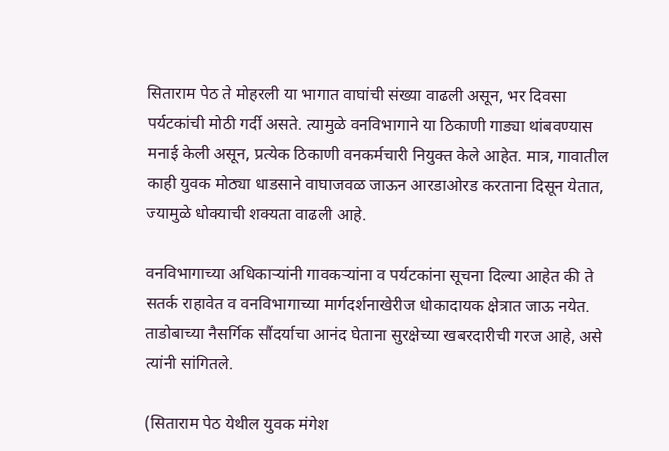सिताराम पेठ ते मोहरली या भागात वाघांची संख्या वाढली असून, भर दिवसा पर्यटकांची मोठी गर्दी असते. त्यामुळे वनविभागाने या ठिकाणी गाड्या थांबवण्यास मनाई केली असून, प्रत्येक ठिकाणी वनकर्मचारी नियुक्त केले आहेत. मात्र, गावातील काही युवक मोठ्या धाडसाने वाघाजवळ जाऊन आरडाओरड करताना दिसून येतात, ज्यामुळे धोक्याची शक्यता वाढली आहे.

वनविभागाच्या अधिकाऱ्यांनी गावकऱ्यांना व पर्यटकांना सूचना दिल्या आहेत की ते सतर्क राहावेत व वनविभागाच्या मार्गदर्शनाखेरीज धोकादायक क्षेत्रात जाऊ नयेत. ताडोबाच्या नैसर्गिक सौंदर्याचा आनंद घेताना सुरक्षेच्या खबरदारीची गरज आहे, असे त्यांनी सांगितले.

(सिताराम पेठ येथील युवक मंगेश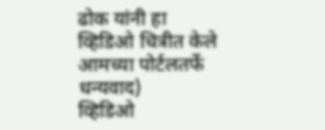ढोक यांनी हा व्हिडिओ चित्रीत केले आमच्या पोर्टलतर्फे धन्यवाद)
व्हिडिओ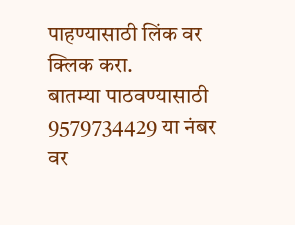पाहण्यासाठी लिंक वर क्लिक करा.
बातम्या पाठवण्यासाठी 9579734429 या नंबर वर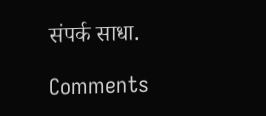संपर्क साधा.

Comments